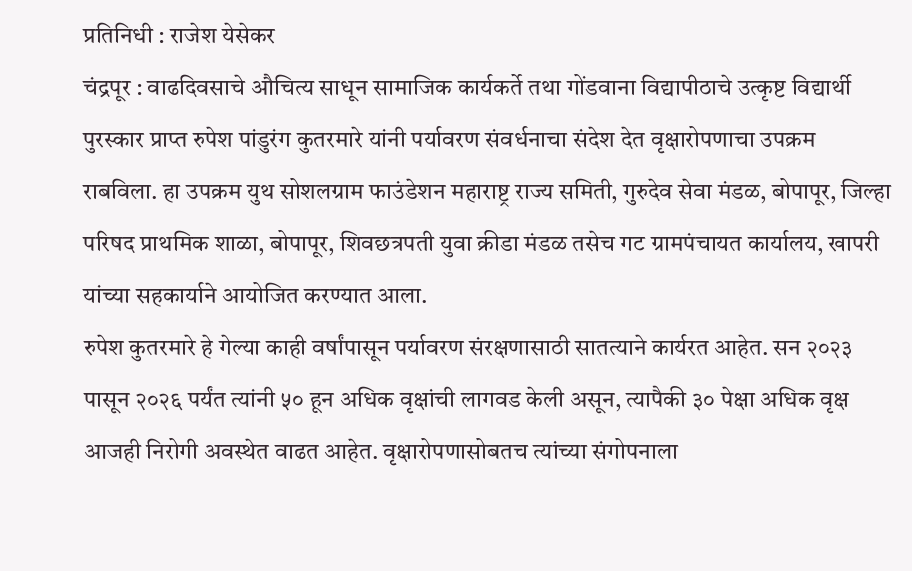प्रतिनिधी : राजेश येसेकर
चंद्रपूर : वाढदिवसाचे औचित्य साधून सामाजिक कार्यकर्ते तथा गोंडवाना विद्यापीठाचे उत्कृष्ट विद्यार्थी पुरस्कार प्राप्त रुपेश पांडुरंग कुतरमारे यांनी पर्यावरण संवर्धनाचा संदेश देत वृक्षारोपणाचा उपक्रम राबविला. हा उपक्रम युथ सोशलग्राम फाउंडेशन महाराष्ट्र राज्य समिती, गुरुदेव सेवा मंडळ, बोपापूर, जिल्हा परिषद प्राथमिक शाळा, बोपापूर, शिवछत्रपती युवा क्रीडा मंडळ तसेच गट ग्रामपंचायत कार्यालय, खापरी यांच्या सहकार्याने आयोजित करण्यात आला.
रुपेश कुतरमारे हे गेल्या काही वर्षांपासून पर्यावरण संरक्षणासाठी सातत्याने कार्यरत आहेत. सन २०२३ पासून २०२६ पर्यंत त्यांनी ५० हून अधिक वृक्षांची लागवड केली असून, त्यापैकी ३० पेक्षा अधिक वृक्ष आजही निरोगी अवस्थेत वाढत आहेत. वृक्षारोपणासोबतच त्यांच्या संगोपनाला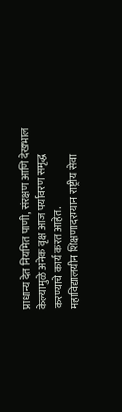प्राधान्य देत नियमित पाणी, संरक्षण आणि देखभाल केल्यामुळे अनेक वृक्ष आज पर्यावरण समृद्ध करण्याचे कार्य करत आहेत.
महाविद्यालयीन शिक्षणादरम्यान राष्ट्रीय सेवा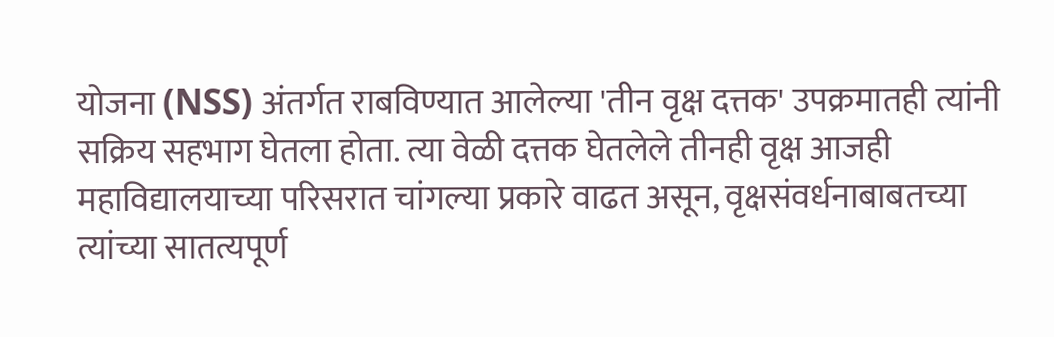योजना (NSS) अंतर्गत राबविण्यात आलेल्या 'तीन वृक्ष दत्तक' उपक्रमातही त्यांनी सक्रिय सहभाग घेतला होता. त्या वेळी दत्तक घेतलेले तीनही वृक्ष आजही महाविद्यालयाच्या परिसरात चांगल्या प्रकारे वाढत असून, वृक्षसंवर्धनाबाबतच्या त्यांच्या सातत्यपूर्ण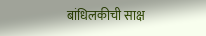बांधिलकीची साक्ष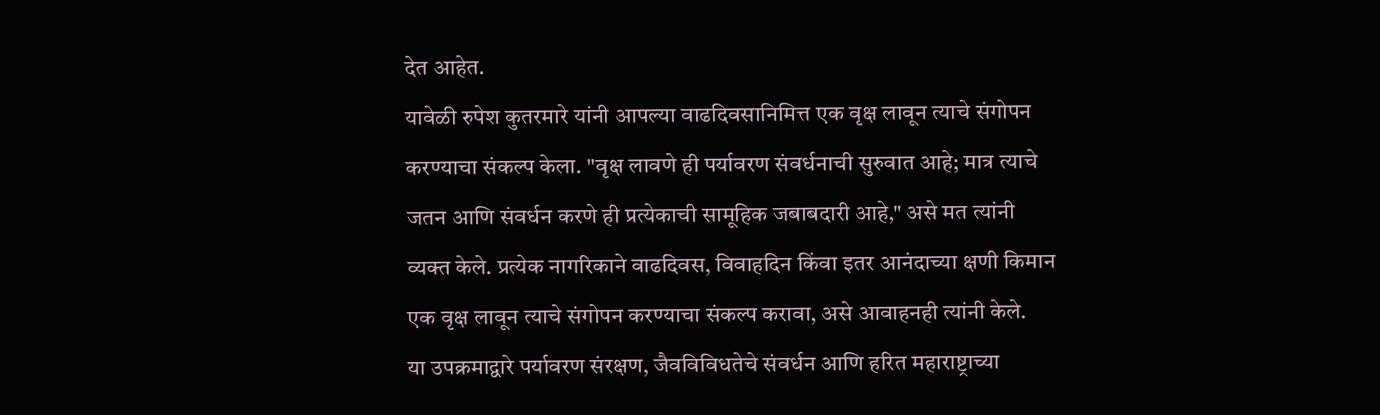देत आहेत.
यावेळी रुपेश कुतरमारे यांनी आपल्या वाढदिवसानिमित्त एक वृक्ष लावून त्याचे संगोपन करण्याचा संकल्प केला. "वृक्ष लावणे ही पर्यावरण संवर्धनाची सुरुवात आहे; मात्र त्याचे जतन आणि संवर्धन करणे ही प्रत्येकाची सामूहिक जबाबदारी आहे," असे मत त्यांनी व्यक्त केले. प्रत्येक नागरिकाने वाढदिवस, विवाहदिन किंवा इतर आनंदाच्या क्षणी किमान एक वृक्ष लावून त्याचे संगोपन करण्याचा संकल्प करावा, असे आवाहनही त्यांनी केले.
या उपक्रमाद्वारे पर्यावरण संरक्षण, जैवविविधतेचे संवर्धन आणि हरित महाराष्ट्राच्या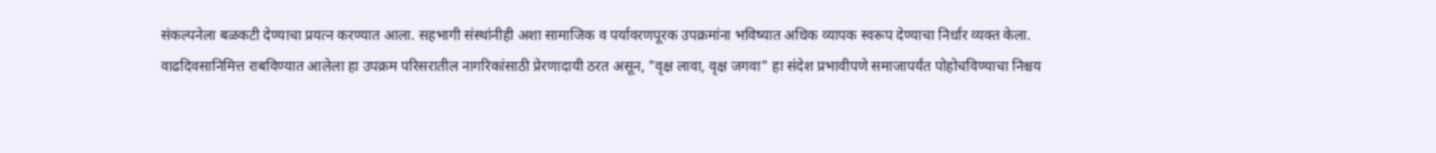संकल्पनेला बळकटी देण्याचा प्रयत्न करण्यात आला. सहभागी संस्थांनीही अशा सामाजिक व पर्यावरणपूरक उपक्रमांना भविष्यात अधिक व्यापक स्वरूप देण्याचा निर्धार व्यक्त केला.
वाढदिवसानिमित्त राबविण्यात आलेला हा उपक्रम परिसरातील नागरिकांसाठी प्रेरणादायी ठरत असून, "वृक्ष लावा, वृक्ष जगवा" हा संदेश प्रभावीपणे समाजापर्यंत पोहोचविण्याचा निश्चय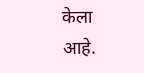केला आहे.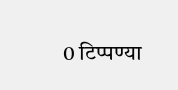0 टिप्पण्या